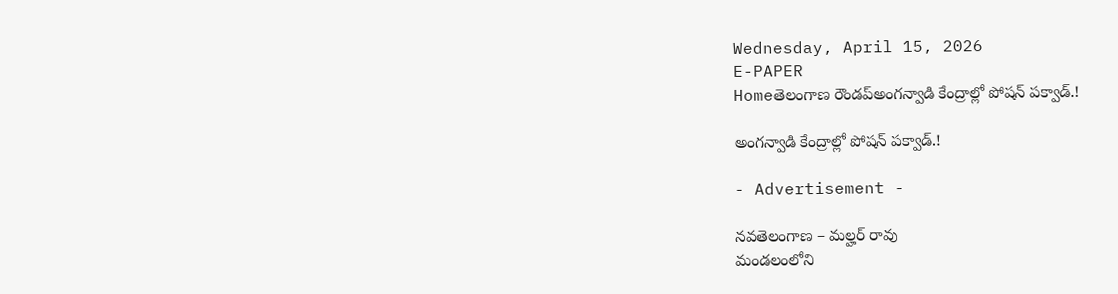Wednesday, April 15, 2026
E-PAPER
Homeతెలంగాణ రౌండప్అంగన్వాడి కేంద్రాల్లో పోషన్ పక్వాడ్.!

అంగన్వాడి కేంద్రాల్లో పోషన్ పక్వాడ్.!

- Advertisement -

నవతెలంగాణ – మల్హర్ రావు
మండలంలోని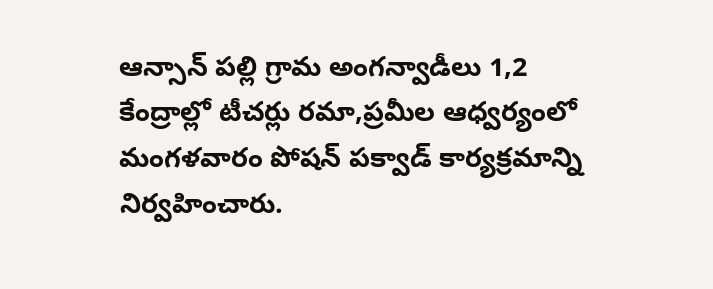ఆన్సాన్ పల్లి గ్రామ అంగన్వాడీలు 1,2 కేంద్రాల్లో టీచర్లు రమా,ప్రమీల ఆధ్వర్యంలో మంగళవారం పోషన్ పక్వాడ్ కార్యక్రమాన్ని నిర్వహించారు.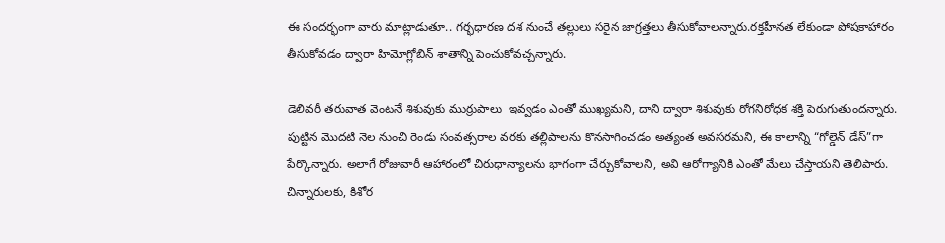ఈ సందర్భంగా వారు మాట్లాడుతూ.. గర్భధారణ దశ నుంచే తల్లులు సరైన జాగ్రత్తలు తీసుకోవాలన్నారు.రక్తహీనత లేకుండా పోషకాహారం తీసుకోవడం ద్వారా హిమోగ్లోబిన్ శాతాన్ని పెంచుకోవచ్చన్నారు.

డెలివరీ తరువాత వెంటనే శిశువుకు ముర్రుపాలు  ఇవ్వడం ఎంతో ముఖ్యమని, దాని ద్వారా శిశువుకు రోగనిరోధక శక్తి పెరుగుతుందన్నారు. పుట్టిన మొదటి నెల నుంచి రెండు సంవత్సరాల వరకు తల్లిపాలను కొనసాగించడం అత్యంత అవసరమని, ఈ కాలాన్ని “గోల్డెన్ డేస్”గా పేర్కొన్నారు. అలాగే రోజువారీ ఆహారంలో చిరుధాన్యాలను భాగంగా చేర్చుకోవాలని, అవి ఆరోగ్యానికి ఎంతో మేలు చేస్తాయని తెలిపారు. చిన్నారులకు, కిశోర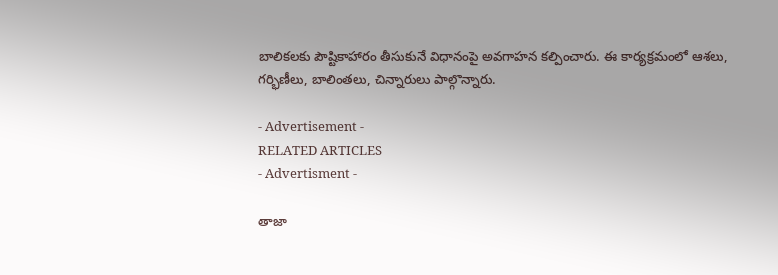బాలికలకు పౌష్టికాహారం తీసుకునే విధానంపై అవగాహన కల్పించారు. ఈ కార్యక్రమంలో ఆశలు, గర్భిణీలు, బాలింతలు, చిన్నారులు పాల్గొన్నారు.

- Advertisement -
RELATED ARTICLES
- Advertisment -

తాజా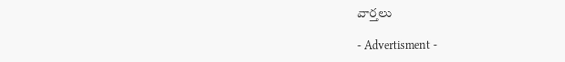వార్తలు

- Advertisment -